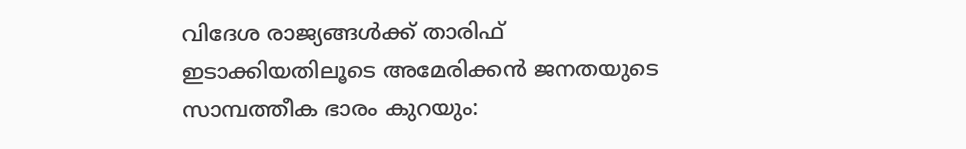വിദേശ രാജ്യങ്ങള്‍ക്ക് താരിഫ് ഇടാക്കിയതിലൂടെ അമേരിക്കന്‍ ജനതയുടെ സാമ്പത്തീക ഭാരം കുറയും: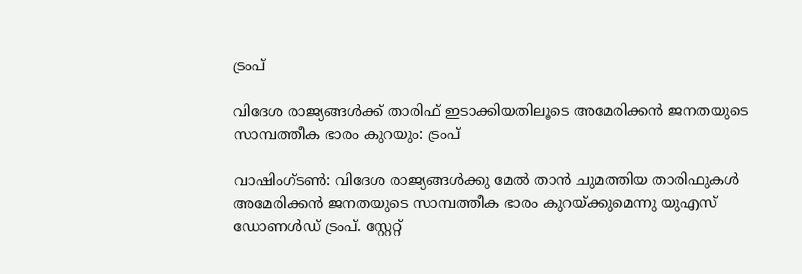ട്രംപ്

വിദേശ രാജ്യങ്ങള്‍ക്ക് താരിഫ് ഇടാക്കിയതിലൂടെ അമേരിക്കന്‍ ജനതയുടെ സാമ്പത്തീക ഭാരം കുറയും: ട്രംപ്

വാഷിംഗ്ടണ്‍: വിദേശ രാജ്യങ്ങള്‍ക്കു മേല്‍ താന്‍ ചുമത്തിയ താരിഫുകള്‍ അമേരിക്കന്‍ ജനതയുടെ സാമ്പത്തീക ഭാരം കുറയ്ക്കുമെന്നു യുഎസ് ഡോണള്‍ഡ് ട്രംപ്. സ്റ്റേറ്റ്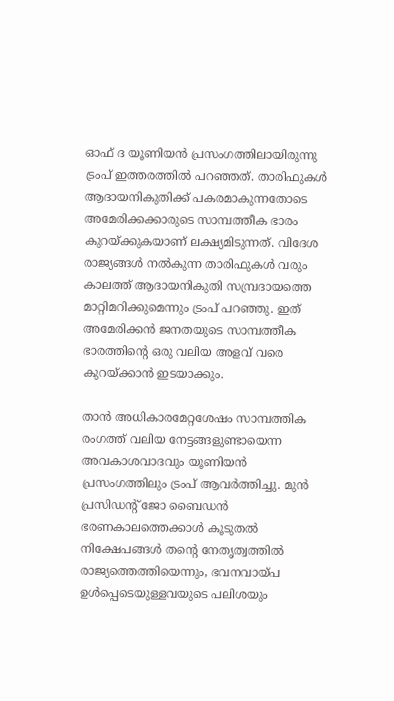ഓഫ് ദ യൂണിയന്‍ പ്രസംഗത്തിലായിരുന്നു ട്രംപ് ഇത്തരത്തില്‍ പറഞ്ഞത്. താരിഫുകള്‍ ആദായനികുതിക്ക് പകരമാകുന്നതോടെ അമേരിക്കക്കാരുടെ സാമ്പത്തീക ഭാരം കുറയ്ക്കുകയാണ് ലക്ഷ്യമിടുന്നത്. വിദേശ രാജ്യങ്ങള്‍ നല്‍കുന്ന താരിഫുകള്‍ വരും കാലത്ത് ആദായനികുതി സമ്പ്രദായത്തെ മാറ്റിമറിക്കുമെന്നും ട്രംപ് പറഞ്ഞു. ഇത് അമേരിക്കന്‍ ജനതയുടെ സാമ്പത്തീക ഭാരത്തിന്റെ ഒരു വലിയ അളവ് വരെ കുറയ്ക്കാന്‍ ഇടയാക്കും.

താന്‍ അധികാരമേറ്റശേഷം സാമ്പത്തിക രംഗത്ത് വലിയ നേട്ടങ്ങളുണ്ടായെന്ന അവകാശവാദവും യൂണിയന്‍ പ്രസംഗത്തിലും ട്രംപ് ആവര്‍ത്തിച്ചു. മുന്‍ പ്രസിഡന്റ് ജോ ബൈഡന്‍ ഭരണകാലത്തെക്കാള്‍ കൂടുതല്‍ നിക്ഷേപങ്ങള്‍ തന്റെ നേതൃത്വത്തില്‍ രാജ്യത്തെത്തിയെന്നും, ഭവനവായ്പ ഉള്‍പ്പെടെയുള്ളവയുടെ പലിശയും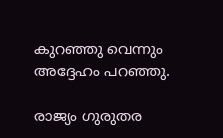കുറഞ്ഞു വെന്നും അദ്ദേഹം പറഞ്ഞു.

രാജ്യം ഗുരുതര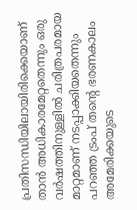പ്രതിസന്ധിയിലായിരിക്കെയാണ് താന്‍ അധികാരമേറ്റതെന്നും ഒരു വര്‍ഷത്തിനുള്ളില്‍ ചരിത്രപരമായ മാറ്റമാണ് നടപ്പാക്കിയതെന്നും പറഞ്ഞ ട്രംപ് തന്റെ ഭരണകാലം അമേരിക്കയുടെ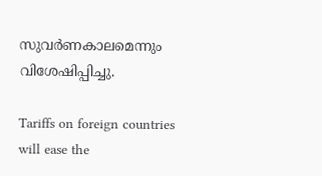സുവര്‍ണകാലമെന്നും വിശേഷിപ്പിച്ചു.

Tariffs on foreign countries will ease the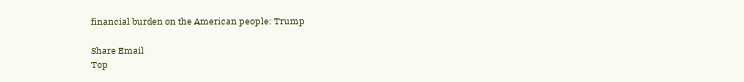financial burden on the American people: Trump

Share Email
Top